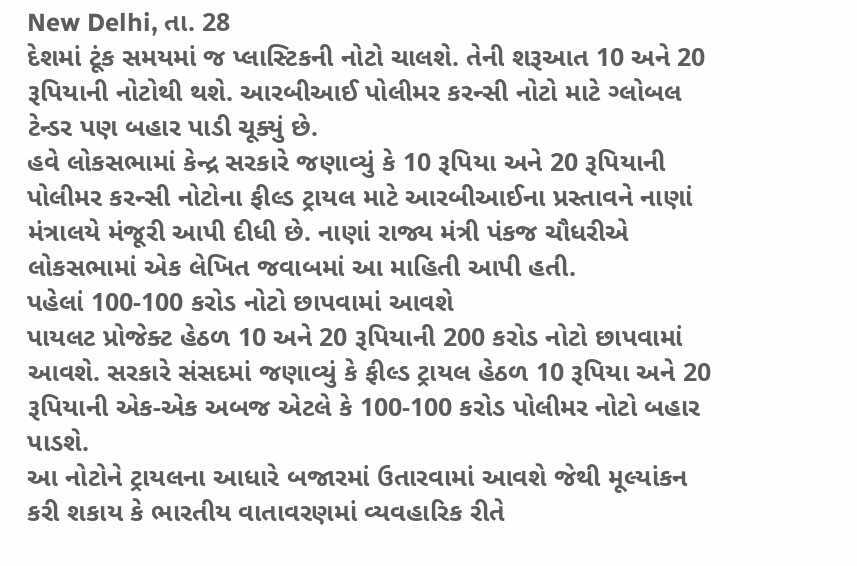New Delhi, તા. 28
દેશમાં ટૂંક સમયમાં જ પ્લાસ્ટિકની નોટો ચાલશે. તેની શરૂઆત 10 અને 20 રૂપિયાની નોટોથી થશે. આરબીઆઈ પોલીમર કરન્સી નોટો માટે ગ્લોબલ ટેન્ડર પણ બહાર પાડી ચૂક્યું છે.
હવે લોકસભામાં કેન્દ્ર સરકારે જણાવ્યું કે 10 રૂપિયા અને 20 રૂપિયાની પોલીમર કરન્સી નોટોના ફીલ્ડ ટ્રાયલ માટે આરબીઆઈના પ્રસ્તાવને નાણાં મંત્રાલયે મંજૂરી આપી દીધી છે. નાણાં રાજ્ય મંત્રી પંકજ ચૌધરીએ લોકસભામાં એક લેખિત જવાબમાં આ માહિતી આપી હતી.
પહેલાં 100-100 કરોડ નોટો છાપવામાં આવશે
પાયલટ પ્રોજેક્ટ હેઠળ 10 અને 20 રૂપિયાની 200 કરોડ નોટો છાપવામાં આવશે. સરકારે સંસદમાં જણાવ્યું કે ફીલ્ડ ટ્રાયલ હેઠળ 10 રૂપિયા અને 20 રૂપિયાની એક-એક અબજ એટલે કે 100-100 કરોડ પોલીમર નોટો બહાર પાડશે.
આ નોટોને ટ્રાયલના આધારે બજારમાં ઉતારવામાં આવશે જેથી મૂલ્યાંકન કરી શકાય કે ભારતીય વાતાવરણમાં વ્યવહારિક રીતે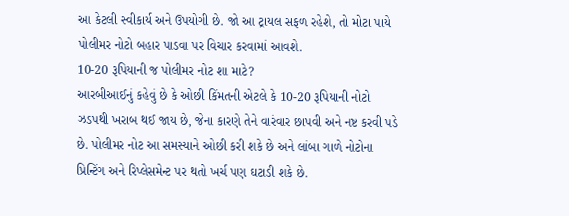આ કેટલી સ્વીકાર્ય અને ઉપયોગી છે. જો આ ટ્રાયલ સફળ રહેશે, તો મોટા પાયે પોલીમર નોટો બહાર પાડવા પર વિચાર કરવામાં આવશે.
10-20 રૂપિયાની જ પોલીમર નોટ શા માટે?
આરબીઆઈનું કહેવું છે કે ઓછી કિંમતની એટલે કે 10-20 રૂપિયાની નોટો ઝડપથી ખરાબ થઈ જાય છે, જેના કારણે તેને વારંવાર છાપવી અને નષ્ટ કરવી પડે છે. પોલીમર નોટ આ સમસ્યાને ઓછી કરી શકે છે અને લાંબા ગાળે નોટોના પ્રિન્ટિંગ અને રિપ્લેસમેન્ટ પર થતો ખર્ચ પણ ઘટાડી શકે છે.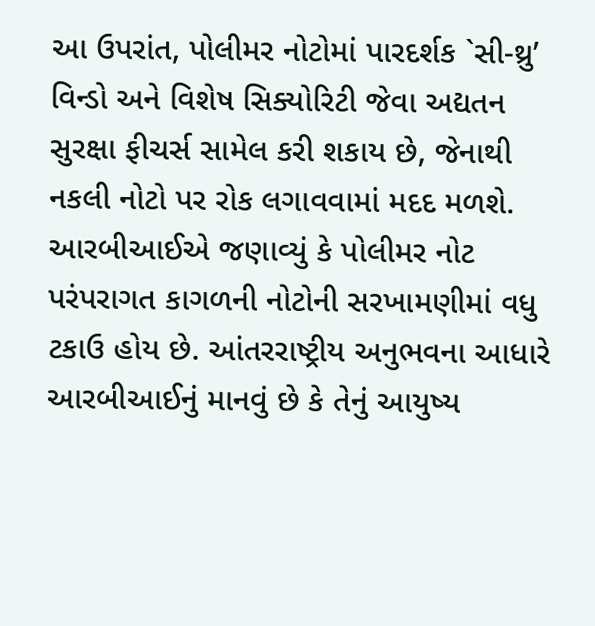આ ઉપરાંત, પોલીમર નોટોમાં પારદર્શક `સી-થ્રુ’ વિન્ડો અને વિશેષ સિક્યોરિટી જેવા અદ્યતન સુરક્ષા ફીચર્સ સામેલ કરી શકાય છે, જેનાથી નકલી નોટો પર રોક લગાવવામાં મદદ મળશે.
આરબીઆઈએ જણાવ્યું કે પોલીમર નોટ પરંપરાગત કાગળની નોટોની સરખામણીમાં વધુ ટકાઉ હોય છે. આંતરરાષ્ટ્રીય અનુભવના આધારે આરબીઆઈનું માનવું છે કે તેનું આયુષ્ય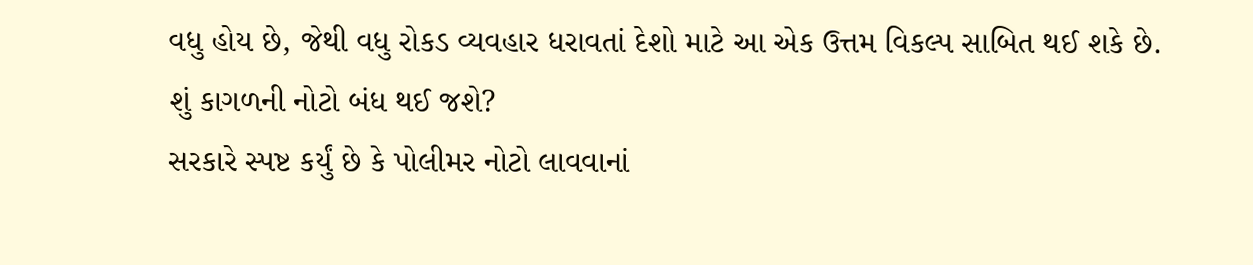વધુ હોય છે, જેથી વધુ રોકડ વ્યવહાર ધરાવતાં દેશો માટે આ એક ઉત્તમ વિકલ્પ સાબિત થઈ શકે છે.
શું કાગળની નોટો બંધ થઈ જશે?
સરકારે સ્પષ્ટ કર્યું છે કે પોલીમર નોટો લાવવાનાં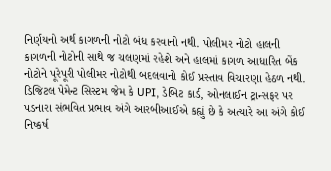નિર્ણયનો અર્થ કાગળની નોટો બંધ કરવાનો નથી. પોલીમર નોટો હાલની કાગળની નોટોની સાથે જ ચલણમાં રહેશે અને હાલમાં કાગળ આધારિત બેંક નોટોને પૂરેપૂરી પોલીમર નોટોથી બદલવાનો કોઈ પ્રસ્તાવ વિચારણા હેઠળ નથી.
ડિજિટલ પેમેન્ટ સિસ્ટમ જેમ કે UPI, ડેબિટ કાર્ડ, ઓનલાઈન ટ્રાન્સફર પર પડનારા સંભવિત પ્રભાવ અંગે આરબીઆઈએ કહ્યું છે કે અત્યારે આ અંગે કોઈ નિષ્કર્ષ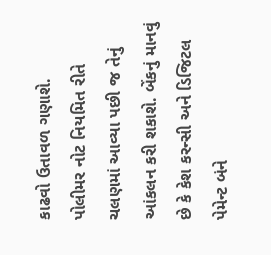કાઢવો ઉતાવળ ગણાશે.
પોલીમર નોટ નિયમિત રીતે ચલણમાં આવ્યા પછી જ તેનું આંકલન કરી શકાશે. બેંકનું માનવું છે કે કેશ કરન્સી અને ડિજિટલ પેમેન્ટ બંને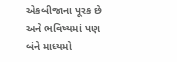એકબીજાના પૂરક છે અને ભવિષ્યમાં પણ બંને માધ્યમો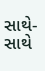સાથે-સાથે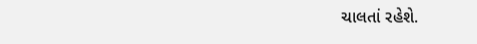ચાલતાં રહેશે.